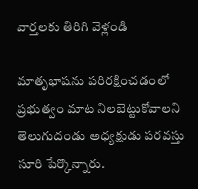వార్తలకు తిరిగి వెళ్లండి

మాతృభాషను పరిరక్షించడంలో ప్రభుత్వం మాట నిలబెట్టుకోవాలని
తెలుగుదండు అధ్యక్షుడు పరవస్తు సూరి పేర్కొన్నారు.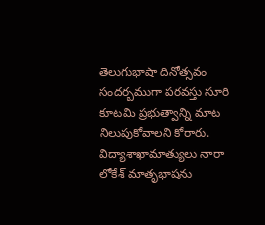తెలుగుభాషా దినోత్సవం సందర్బముగా పరవస్తు సూరి కూటమి ప్రభుత్వాన్ని మాట నిలుపుకోవాలని కోరారు.
విద్యాశాఖామాత్యులు నారా లోకేశ్ మాతృభాషను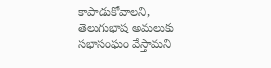కాపాడుకోవాలని, తెలుగుభాష అమలుకు సభాసంఘం వేస్తామని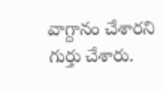వాగ్దానం చేశారని గుర్తు చేశారు.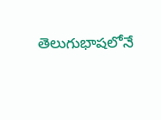తెలుగుభాషలోనే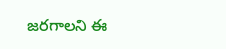జరగాలని ఈ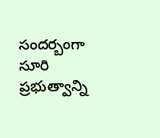సందర్బంగా సూరి ప్రభుత్వాన్ని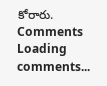కోరారు.
Comments
Loading comments...